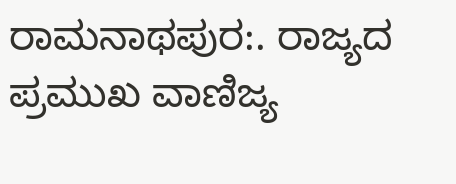ರಾಮನಾಥಪುರ:. ರಾಜ್ಯದ ಪ್ರಮುಖ ವಾಣಿಜ್ಯ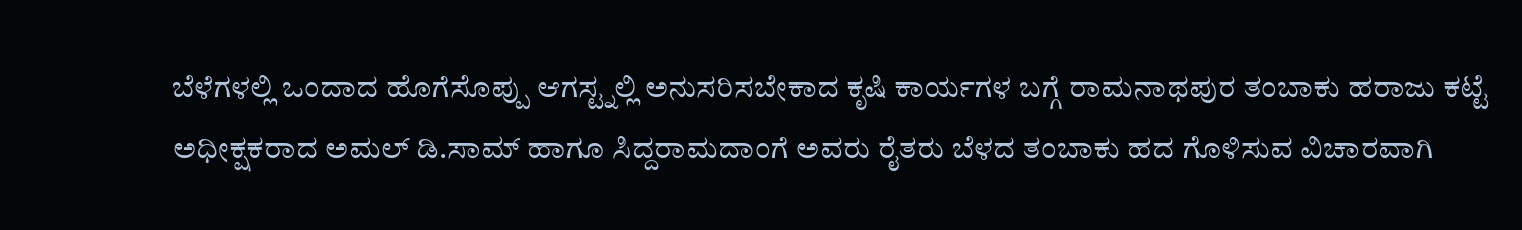ಬೆಳೆಗಳಲ್ಲಿ ಒಂದಾದ ಹೊಗೆಸೊಪ್ಪು ಆಗಸ್ಟ್ನಲ್ಲಿ ಅನುಸರಿಸಬೇಕಾದ ಕೃಷಿ ಕಾರ್ಯಗಳ ಬಗ್ಗೆ ರಾಮನಾಥಪುರ ತಂಬಾಕು ಹರಾಜು ಕಟ್ಟೆ ಅಧೀಕ್ಷಕರಾದ ಅಮಲ್ ಡಿ.ಸಾಮ್ ಹಾಗೂ ಸಿದ್ದರಾಮದಾಂಗೆ ಅವರು ರೈತರು ಬೆಳದ ತಂಬಾಕು ಹದ ಗೊಳಿಸುವ ವಿಚಾರವಾಗಿ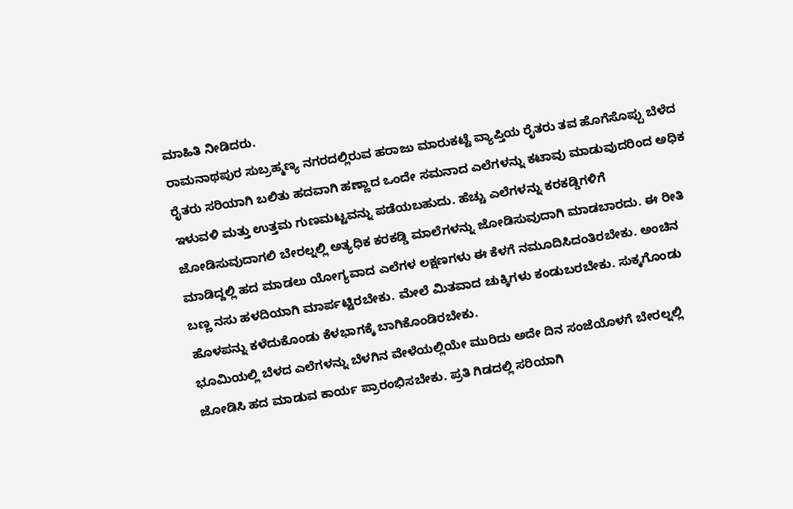ಮಾಹಿತಿ ನೀಡಿದರು.
ರಾಮನಾಥಪುರ ಸುಬ್ರಹ್ಮಣ್ಯ ನಗರದಲ್ಲಿರುವ ಹರಾಜು ಮಾರುಕಟ್ಟೆ ವ್ಯಾಪ್ತಿಯ ರೈತರು ತವ ಹೊಗೆಸೊಪ್ಪು ಬೆಳೆದ ರೈತರು ಸರಿಯಾಗಿ ಬಲಿತು ಹದವಾಗಿ ಹಣ್ಣಾದ ಒಂದೇ ಸಮನಾದ ಎಲೆಗಳನ್ನು ಕಟಾವು ಮಾಡುವುದರಿಂದ ಅಧಿಕ ಇಳುವಳಿ ಮತ್ತು ಉತ್ತಮ ಗುಣಮಟ್ಟವನ್ನು ಪಡೆಯಬಹುದು. ಹೆಚ್ಚು ಎಲೆಗಳನ್ನು ಕರಕಡ್ಡಿಗಳಿಗೆ ಜೋಡಿಸುವುದಾಗಲಿ ಬೇರಲ್ನಲ್ಲಿ ಅತ್ಯಧಿಕ ಕರಕಡ್ಡಿ ಮಾಲೆಗಳನ್ನು ಜೋಡಿಸುವುದಾಗಿ ಮಾಡಬಾರದು. ಈ ರೀತಿ ಮಾಡಿದ್ದಲ್ಲಿ ಹದ ಮಾಡಲು ಯೋಗ್ಯವಾದ ಎಲೆಗಳ ಲಕ್ಷಣಗಳು ಈ ಕೆಳಗೆ ನಮೂದಿಸಿದಂತಿರಬೇಕು. ಅಂಚಿನ ಬಣ್ಣ ನಸು ಹಳದಿಯಾಗಿ ಮಾರ್ಪಟ್ಟಿರಬೇಕು. ಮೇಲೆ ಮಿತವಾದ ಚುಕ್ಕಿಗಳು ಕಂಡುಬರಬೇಕು. ಸುಕ್ಕಗೊಂಡು ಹೊಳಪನ್ನು ಕಳೆದುಕೊಂಡು ಕೆಳಭಾಗಕ್ಕೆ ಬಾಗಿಕೊಂಡಿರಬೇಕು.
ಭೂಮಿಯಲ್ಲಿ ಬೆಳದ ಎಲೆಗಳನ್ನು ಬೆಳಗಿನ ವೇಳೆಯಲ್ಲಿಯೇ ಮುರಿದು ಅದೇ ದಿನ ಸಂಜೆಯೊಳಗೆ ಬೇರಲ್ನಲ್ಲಿ ಜೋಡಿಸಿ ಹದ ಮಾಡುವ ಕಾರ್ಯ ಪ್ರಾರಂಭಿಸಬೇಕು. ಪ್ರತಿ ಗಿಡದಲ್ಲಿ ಸರಿಯಾಗಿ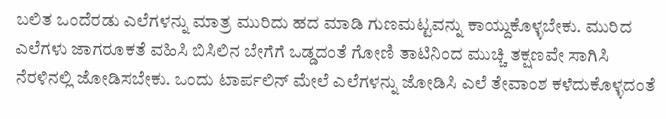ಬಲಿತ ಒಂದೆರಡು ಎಲೆಗಳನ್ನು ಮಾತ್ರ ಮುರಿದು ಹದ ಮಾಡಿ ಗುಣಮಟ್ಟವನ್ನು ಕಾಯ್ದುಕೊಳ್ಳಬೇಕು. ಮುರಿದ ಎಲೆಗಳು ಜಾಗರೂಕತೆ ವಹಿಸಿ ಬಿಸಿಲಿನ ಬೇಗೆಗೆ ಒಡ್ಡದಂತೆ ಗೋಣಿ ತಾಟಿನಿಂದ ಮುಚ್ಚಿ ತಕ್ಷಣವೇ ಸಾಗಿಸಿ ನೆರಳಿನಲ್ಲಿ ಜೋಡಿಸಬೇಕು. ಒಂದು ಟಾರ್ಪಲಿನ್ ಮೇಲೆ ಎಲೆಗಳನ್ನು ಜೋಡಿಸಿ ಎಲೆ ತೇವಾಂಶ ಕಳೆದುಕೊಳ್ಳದಂತೆ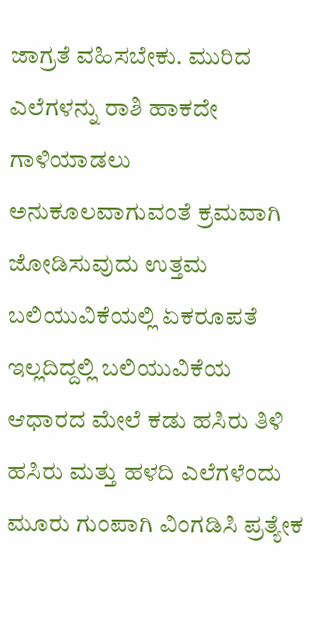ಜಾಗ್ರತೆ ವಹಿಸಬೇಕು. ಮುರಿದ ಎಲೆಗಳನ್ನು ರಾಶಿ ಹಾಕದೇ ಗಾಳಿಯಾಡಲು ಅನುಕೂಲವಾಗುವಂತೆ ಕ್ರಮವಾಗಿ ಜೋಡಿಸುವುದು ಉತ್ತಮ ಬಲಿಯುವಿಕೆಯಲ್ಲಿ ಏಕರೂಪತೆ ಇಲ್ಲದಿದ್ದಲ್ಲಿ ಬಲಿಯುವಿಕೆಯ ಆಧಾರದ ಮೇಲೆ ಕಡು ಹಸಿರು ತಿಳಿ ಹಸಿರು ಮತ್ತು ಹಳದಿ ಎಲೆಗಳೆಂದು ಮೂರು ಗುಂಪಾಗಿ ವಿಂಗಡಿಸಿ ಪ್ರತ್ಯೇಕ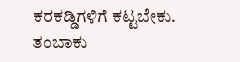ಕರಕಡ್ಡಿಗಳಿಗೆ ಕಟ್ಟಬೇಕು.
ತಂಬಾಕು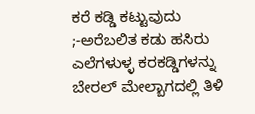ಕರೆ ಕಡ್ಡಿ ಕಟ್ಟುವುದು ;-ಅರೆಬಲಿತ ಕಡು ಹಸಿರು ಎಲೆಗಳುಳ್ಳ ಕರಕಡ್ಡಿಗಳನ್ನು ಬೇರಲ್ ಮೇಲ್ಬಾಗದಲ್ಲಿ ತಿಳಿ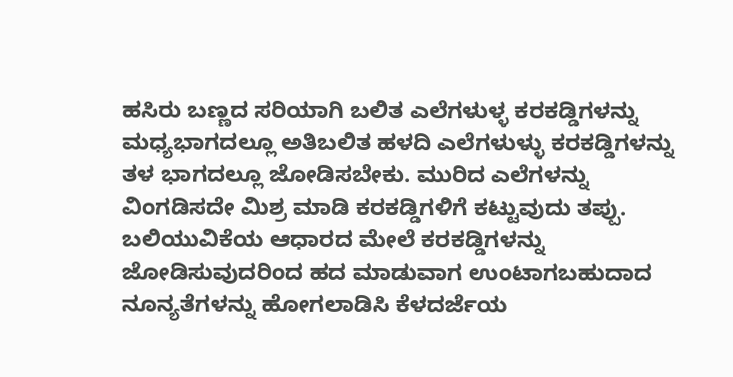ಹಸಿರು ಬಣ್ಣದ ಸರಿಯಾಗಿ ಬಲಿತ ಎಲೆಗಳುಳ್ಳ ಕರಕಡ್ಡಿಗಳನ್ನು ಮಧ್ಯಭಾಗದಲ್ಲೂ ಅತಿಬಲಿತ ಹಳದಿ ಎಲೆಗಳುಳ್ಳು ಕರಕಡ್ಡಿಗಳನ್ನು ತಳ ಭಾಗದಲ್ಲೂ ಜೋಡಿಸಬೇಕು. ಮುರಿದ ಎಲೆಗಳನ್ನು ವಿಂಗಡಿಸದೇ ಮಿಶ್ರ ಮಾಡಿ ಕರಕಡ್ಡಿಗಳಿಗೆ ಕಟ್ಟುವುದು ತಪ್ಪು. ಬಲಿಯುವಿಕೆಯ ಆಧಾರದ ಮೇಲೆ ಕರಕಡ್ಡಿಗಳನ್ನು ಜೋಡಿಸುವುದರಿಂದ ಹದ ಮಾಡುವಾಗ ಉಂಟಾಗಬಹುದಾದ ನೂನ್ಯತೆಗಳನ್ನು ಹೋಗಲಾಡಿಸಿ ಕೆಳದರ್ಜೆಯ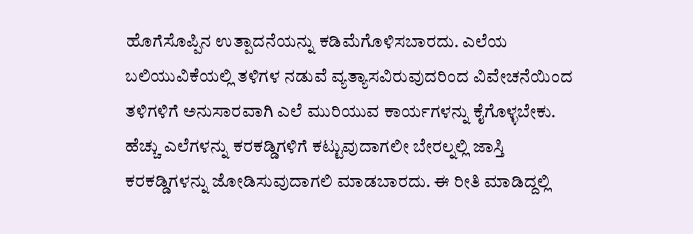ಹೊಗೆಸೊಪ್ಪಿನ ಉತ್ಪಾದನೆಯನ್ನು ಕಡಿಮೆಗೊಳಿಸಬಾರದು. ಎಲೆಯ ಬಲಿಯುವಿಕೆಯಲ್ಲಿ ತಳಿಗಳ ನಡುವೆ ವ್ಯತ್ಯಾಸವಿರುವುದರಿಂದ ವಿವೇಚನೆಯಿಂದ ತಳಿಗಳಿಗೆ ಅನುಸಾರವಾಗಿ ಎಲೆ ಮುರಿಯುವ ಕಾರ್ಯಗಳನ್ನು ಕೈಗೊಳ್ಳಬೇಕು. ಹೆಚ್ಚು ಎಲೆಗಳನ್ನು ಕರಕಡ್ಡಿಗಳಿಗೆ ಕಟ್ಟುವುದಾಗಲೀ ಬೇರಲ್ನಲ್ಲಿ ಜಾಸ್ತಿ ಕರಕಡ್ಡಿಗಳನ್ನು ಜೋಡಿಸುವುದಾಗಲಿ ಮಾಡಬಾರದು. ಈ ರೀತಿ ಮಾಡಿದ್ದಲ್ಲಿ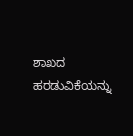ಶಾಖದ ಹರಡುವಿಕೆಯನ್ನು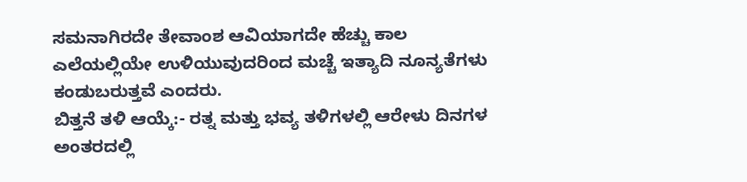ಸಮನಾಗಿರದೇ ತೇವಾಂಶ ಆವಿಯಾಗದೇ ಹೆಚ್ಚು ಕಾಲ ಎಲೆಯಲ್ಲಿಯೇ ಉಳಿಯುವುದರಿಂದ ಮಚ್ಚೆ ಇತ್ಯಾದಿ ನೂನ್ಯತೆಗಳು ಕಂಡುಬರುತ್ತವೆ ಎಂದರು.
ಬಿತ್ತನೆ ತಳಿ ಆಯ್ಕೆ:- ರತ್ನ ಮತ್ತು ಭವ್ಯ ತಳಿಗಳಲ್ಲಿ ಆರೇಳು ದಿನಗಳ ಅಂತರದಲ್ಲಿ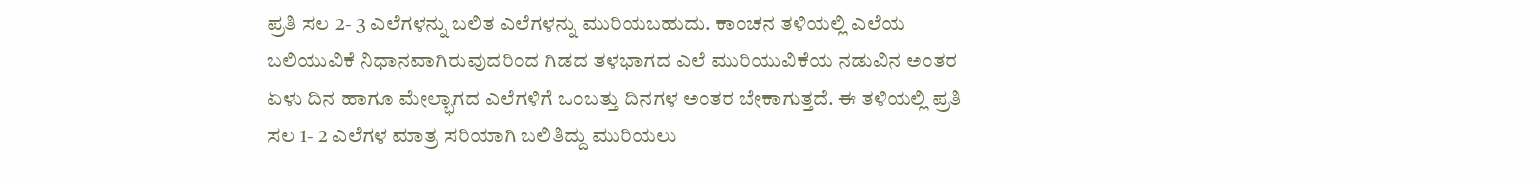ಪ್ರತಿ ಸಲ 2- 3 ಎಲೆಗಳನ್ನು ಬಲಿತ ಎಲೆಗಳನ್ನು ಮುರಿಯಬಹುದು. ಕಾಂಚನ ತಳಿಯಲ್ಲಿ ಎಲೆಯ ಬಲಿಯುವಿಕೆ ನಿಧಾನವಾಗಿರುವುದರಿಂದ ಗಿಡದ ತಳಭಾಗದ ಎಲೆ ಮುರಿಯುವಿಕೆಯ ನಡುವಿನ ಅಂತರ ಏಳು ದಿನ ಹಾಗೂ ಮೇಲ್ಭಾಗದ ಎಲೆಗಳಿಗೆ ಒಂಬತ್ತು ದಿನಗಳ ಅಂತರ ಬೇಕಾಗುತ್ತದೆ. ಈ ತಳಿಯಲ್ಲಿ ಪ್ರತಿ ಸಲ 1- 2 ಎಲೆಗಳ ಮಾತ್ರ ಸರಿಯಾಗಿ ಬಲಿತಿದ್ದು ಮುರಿಯಲು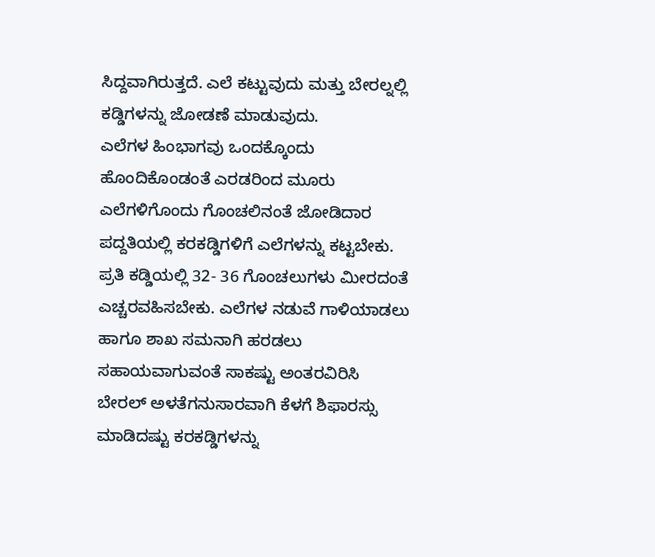ಸಿದ್ದವಾಗಿರುತ್ತದೆ. ಎಲೆ ಕಟ್ಟುವುದು ಮತ್ತು ಬೇರಲ್ನಲ್ಲಿ ಕಡ್ಡಿಗಳನ್ನು ಜೋಡಣೆ ಮಾಡುವುದು.
ಎಲೆಗಳ ಹಿಂಭಾಗವು ಒಂದಕ್ಕೊಂದು ಹೊಂದಿಕೊಂಡಂತೆ ಎರಡರಿಂದ ಮೂರು ಎಲೆಗಳಿಗೊಂದು ಗೊಂಚಲಿನಂತೆ ಜೋಡಿದಾರ ಪದ್ದತಿಯಲ್ಲಿ ಕರಕಡ್ಡಿಗಳಿಗೆ ಎಲೆಗಳನ್ನು ಕಟ್ಟಬೇಕು. ಪ್ರತಿ ಕಡ್ಡಿಯಲ್ಲಿ 32- 36 ಗೊಂಚಲುಗಳು ಮೀರದಂತೆ ಎಚ್ಚರವಹಿಸಬೇಕು. ಎಲೆಗಳ ನಡುವೆ ಗಾಳಿಯಾಡಲು ಹಾಗೂ ಶಾಖ ಸಮನಾಗಿ ಹರಡಲು ಸಹಾಯವಾಗುವಂತೆ ಸಾಕಷ್ಟು ಅಂತರವಿರಿಸಿ ಬೇರಲ್ ಅಳತೆಗನುಸಾರವಾಗಿ ಕೆಳಗೆ ಶಿಫಾರಸ್ಸು ಮಾಡಿದಷ್ಟು ಕರಕಡ್ಡಿಗಳನ್ನು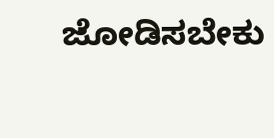ಜೋಡಿಸಬೇಕು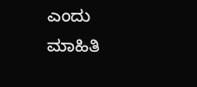ಎಂದು ಮಾಹಿತಿ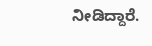ನೀಡಿದ್ದಾರೆ.